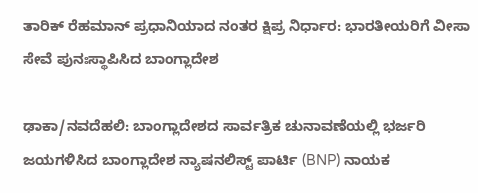ತಾರಿಕ್ ರೆಹಮಾನ್ ಪ್ರಧಾನಿಯಾದ ನಂತರ ಕ್ಷಿಪ್ರ ನಿರ್ಧಾರ: ಭಾರತೀಯರಿಗೆ ವೀಸಾ ಸೇವೆ ಪುನಃಸ್ಥಾಪಿಸಿದ ಬಾಂಗ್ಲಾದೇಶ

ಢಾಕಾ/ನವದೆಹಲಿ: ಬಾಂಗ್ಲಾದೇಶದ ಸಾರ್ವತ್ರಿಕ ಚುನಾವಣೆಯಲ್ಲಿ ಭರ್ಜರಿ ಜಯಗಳಿಸಿದ ಬಾಂಗ್ಲಾದೇಶ ನ್ಯಾಷನಲಿಸ್ಟ್ ಪಾರ್ಟಿ (BNP) ನಾಯಕ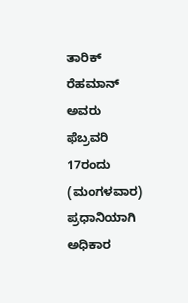ತಾರಿಕ್ ರೆಹಮಾನ್ ಅವರು ಫೆಬ್ರವರಿ 17ರಂದು (ಮಂಗಳವಾರ) ಪ್ರಧಾನಿಯಾಗಿ ಅಧಿಕಾರ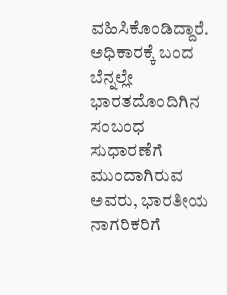ವಹಿಸಿಕೊಂಡಿದ್ದಾರೆ. ಅಧಿಕಾರಕ್ಕೆ ಬಂದ ಬೆನ್ನಲ್ಲೇ ಭಾರತದೊಂದಿಗಿನ ಸಂಬಂಧ ಸುಧಾರಣೆಗೆ ಮುಂದಾಗಿರುವ ಅವರು, ಭಾರತೀಯ ನಾಗರಿಕರಿಗೆ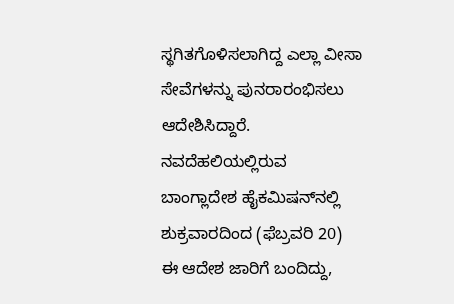ಸ್ಥಗಿತಗೊಳಿಸಲಾಗಿದ್ದ ಎಲ್ಲಾ ವೀಸಾ ಸೇವೆಗಳನ್ನು ಪುನರಾರಂಭಿಸಲು ಆದೇಶಿಸಿದ್ದಾರೆ.
ನವದೆಹಲಿಯಲ್ಲಿರುವ ಬಾಂಗ್ಲಾದೇಶ ಹೈಕಮಿಷನ್‌ನಲ್ಲಿ ಶುಕ್ರವಾರದಿಂದ (ಫೆಬ್ರವರಿ 20) ಈ ಆದೇಶ ಜಾರಿಗೆ ಬಂದಿದ್ದು,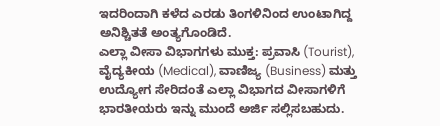ಇದರಿಂದಾಗಿ ಕಳೆದ ಎರಡು ತಿಂಗಳಿನಿಂದ ಉಂಟಾಗಿದ್ದ ಅನಿಶ್ಚಿತತೆ ಅಂತ್ಯಗೊಂಡಿದೆ.
ಎಲ್ಲಾ ವೀಸಾ ವಿಭಾಗಗಳು ಮುಕ್ತ: ಪ್ರವಾಸಿ (Tourist), ವೈದ್ಯಕೀಯ (Medical), ವಾಣಿಜ್ಯ (Business) ಮತ್ತು ಉದ್ಯೋಗ ಸೇರಿದಂತೆ ಎಲ್ಲಾ ವಿಭಾಗದ ವೀಸಾಗಳಿಗೆ ಭಾರತೀಯರು ಇನ್ನು ಮುಂದೆ ಅರ್ಜಿ ಸಲ್ಲಿಸಬಹುದು.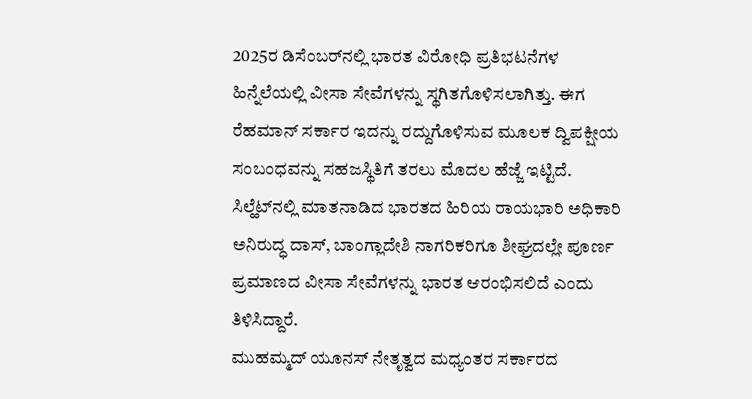2025ರ ಡಿಸೆಂಬರ್‌ನಲ್ಲಿ ಭಾರತ ವಿರೋಧಿ ಪ್ರತಿಭಟನೆಗಳ ಹಿನ್ನೆಲೆಯಲ್ಲಿ ವೀಸಾ ಸೇವೆಗಳನ್ನು ಸ್ಥಗಿತಗೊಳಿಸಲಾಗಿತ್ತು. ಈಗ ರೆಹಮಾನ್ ಸರ್ಕಾರ ಇದನ್ನು ರದ್ದುಗೊಳಿಸುವ ಮೂಲಕ ದ್ವಿಪಕ್ಷೀಯ ಸಂಬಂಧವನ್ನು ಸಹಜಸ್ಥಿತಿಗೆ ತರಲು ಮೊದಲ ಹೆಜ್ಜೆ ಇಟ್ಟಿದೆ.
ಸಿಲ್ಹೆಟ್‌ನಲ್ಲಿ ಮಾತನಾಡಿದ ಭಾರತದ ಹಿರಿಯ ರಾಯಭಾರಿ ಅಧಿಕಾರಿ ಅನಿರುದ್ಧ ದಾಸ್, ಬಾಂಗ್ಲಾದೇಶಿ ನಾಗರಿಕರಿಗೂ ಶೀಘ್ರದಲ್ಲೇ ಪೂರ್ಣ ಪ್ರಮಾಣದ ವೀಸಾ ಸೇವೆಗಳನ್ನು ಭಾರತ ಆರಂಭಿಸಲಿದೆ ಎಂದು ತಿಳಿಸಿದ್ದಾರೆ.
ಮುಹಮ್ಮದ್ ಯೂನಸ್ ನೇತೃತ್ವದ ಮಧ್ಯಂತರ ಸರ್ಕಾರದ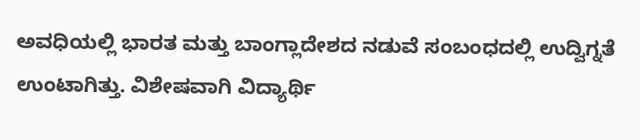ಅವಧಿಯಲ್ಲಿ ಭಾರತ ಮತ್ತು ಬಾಂಗ್ಲಾದೇಶದ ನಡುವೆ ಸಂಬಂಧದಲ್ಲಿ ಉದ್ವಿಗ್ನತೆ ಉಂಟಾಗಿತ್ತು. ವಿಶೇಷವಾಗಿ ವಿದ್ಯಾರ್ಥಿ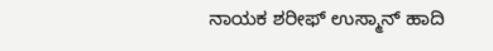ನಾಯಕ ಶರೀಫ್ ಉಸ್ಮಾನ್ ಹಾದಿ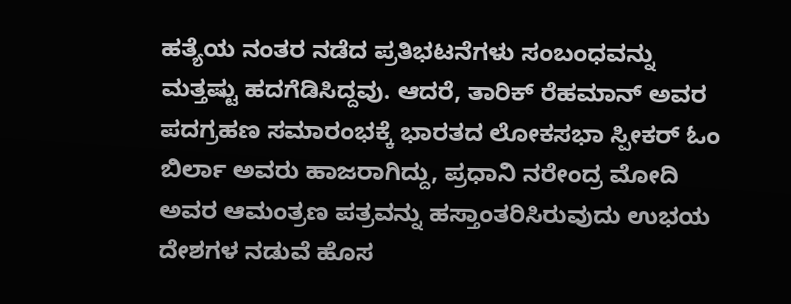ಹತ್ಯೆಯ ನಂತರ ನಡೆದ ಪ್ರತಿಭಟನೆಗಳು ಸಂಬಂಧವನ್ನು ಮತ್ತಷ್ಟು ಹದಗೆಡಿಸಿದ್ದವು. ಆದರೆ, ತಾರಿಕ್ ರೆಹಮಾನ್ ಅವರ ಪದಗ್ರಹಣ ಸಮಾರಂಭಕ್ಕೆ ಭಾರತದ ಲೋಕಸಭಾ ಸ್ಪೀಕರ್ ಓಂ ಬಿರ್ಲಾ ಅವರು ಹಾಜರಾಗಿದ್ದು, ಪ್ರಧಾನಿ ನರೇಂದ್ರ ಮೋದಿ ಅವರ ಆಮಂತ್ರಣ ಪತ್ರವನ್ನು ಹಸ್ತಾಂತರಿಸಿರುವುದು ಉಭಯ ದೇಶಗಳ ನಡುವೆ ಹೊಸ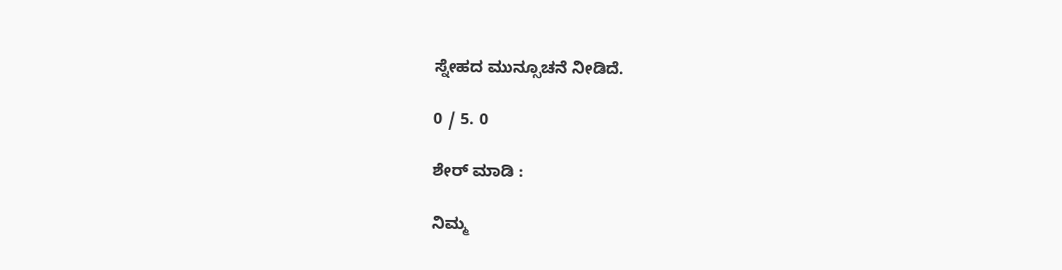ಸ್ನೇಹದ ಮುನ್ಸೂಚನೆ ನೀಡಿದೆ.

0 / 5. 0

ಶೇರ್ ಮಾಡಿ :

ನಿಮ್ಮ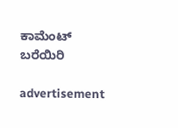ಕಾಮೆಂಟ್ ಬರೆಯಿರಿ

advertisement